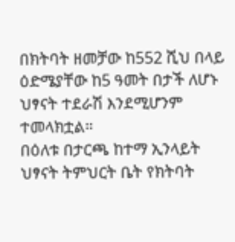በክትባት ዘመቻው ከ552 ሺህ በላይ ዕድሜያቸው ከ5 ዓመት በታች ለሆኑ ህፃናት ተደራሽ እንደሚሆንም ተመላክቷል።
በዕለቱ በታርጫ ከተማ ኢንላይት ህፃናት ትምህርት ቤት የክትባት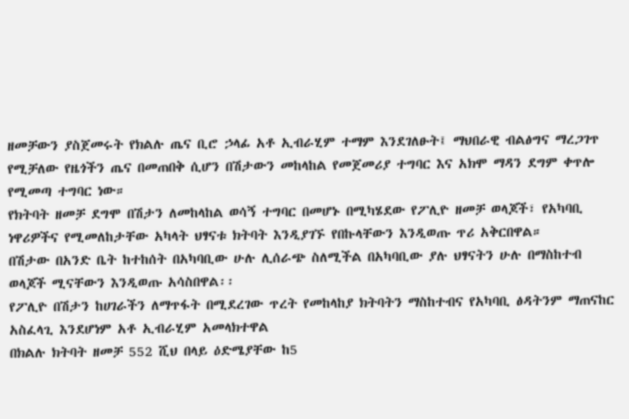ዘመቻውን ያስጀመሩት የክልሉ ጤና ቢሮ ኃላፊ አቶ ኢብራሂም ተማም እንደገለፁት፤ ማህበራዊ ብልፅግና ማረጋገጥ የሚቻለው የዜጎችን ጤና በመጠበቅ ሲሆን በሽታውን መከላከል የመጀመሪያ ተግባር እና አክሞ ማዳን ደግም ቀጥሎ የሚመጣ ተግባር ነው።
የክትባት ዘመቻ ደግሞ በሽታን ለመከላከል ወሳኝ ተግባር በመሆኑ በሚካሄደው የፖሊዮ ዘመቻ ወላጆች፣ የአካባቢ ነዋሪዎችና የሚመለከታቸው አካላት ህፃናቱ ክትባት እንዲያገኙ የበኩላቸውን እንዲወጡ ጥሪ አቅርበዋል።
በሽታው በአንድ ቤት ከተከሰት በአካባቢው ሁሉ ሊሰራጭ ስለሚችል በአካባቢው ያሉ ህፃናትን ሁሉ በማስከተብ ወላጆች ሚናቸውን እንዲወጡ አሳስበዋል፡፡
የፖሊዮ በሽታን ከሀገራችን ለማጥፋት በሚደረገው ጥረት የመከላከያ ክትባትን ማስከተብና የአካባቢ ፅዳትንም ማጠናከር አስፈላጊ እንደሆነም አቶ ኢብራሂም አመላክተዋል
በክልሉ ክትባት ዘመቻ 552 ሺህ በላይ ዕድሜያቸው ከ5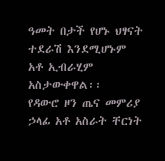ዓመት በታች የሆኑ ህፃናት ተደራሽ እንደሚሆኑም አቶ ኢብራሂም አስታውቀዋል፡፡
የዳውሮ ዞን ጤና መምሪያ ኃላፊ አቶ አስራት ቸርነት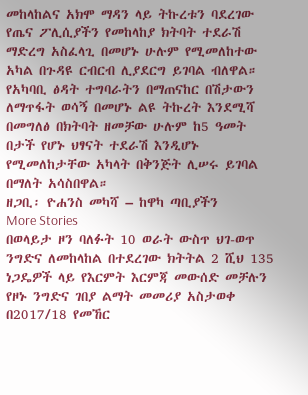መከላከልና አክሞ ማዳን ላይ ትኩረቱን ባደረገው የጤና ፖሊሲያችን የመከላከያ ክትባት ተደራሽ ማድረግ አስፈላጊ በመሆኑ ሁሉም የሚመለከተው አካል በጉዳዩ ርብርብ ሊያደርግ ይገባል ብለዋል።
የአካባቢ ፅዳት ተግባራትን በማጠናከር በሽታውን ለማጥፋት ወሳኝ በመሆኑ ልዩ ትኩረት እንደሚሻ በመግለፅ በክትባት ዘመቻው ሁሉም ከ5 ዓመት በታች የሆኑ ህፃናት ተደራሽ እንዲሆኑ የሚመለከታቸው አካላት በቅንጅት ሊሠሩ ይገባል በማለት አሳስበዋል።
ዘጋቢ፡ ዮሐንስ መካሻ – ከዋካ ጣቢያችን
More Stories
በወላይታ ዞን ባለፉት 10 ወራት ውስጥ ህገ-ወጥ ንግድና ለመከላከል በተደረገው ክትትል 2 ሺህ 135 ነጋዴዎች ላይ የእርምት እርምጃ መውሰድ መቻሉን የዞኑ ንግድና ገበያ ልማት መመሪያ አስታወቀ
በ2017/18 የመኸር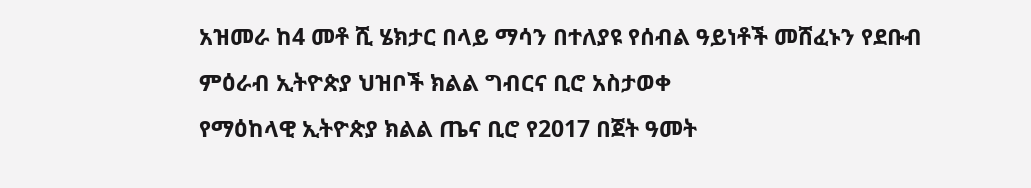አዝመራ ከ4 መቶ ሺ ሄክታር በላይ ማሳን በተለያዩ የሰብል ዓይነቶች መሸፈኑን የደቡብ ምዕራብ ኢትዮጵያ ህዝቦች ክልል ግብርና ቢሮ አስታወቀ
የማዕከላዊ ኢትዮጵያ ክልል ጤና ቢሮ የ2017 በጀት ዓመት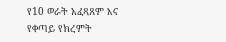የ10 ወራት አፈጻጸም እና የቀጣይ የክረምት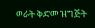ወራት ቅድመ ዝግጅት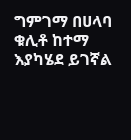ግምገማ በሀላባ ቁሊቶ ከተማ እያካሄደ ይገኛል